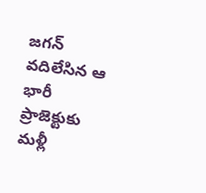జగన్ వదిలేసిన ఆ భారీ ప్రాజెక్టుకు మళ్లీ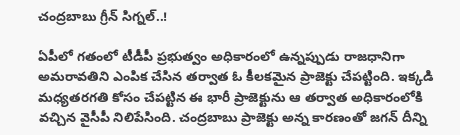చంద్రబాబు గ్రీన్ సిగ్నల్..!

ఏపీలో గతంలో టీడీపీ ప్రభుత్వం అధికారంలో ఉన్నప్పుడు రాజధానిగా అమరావతిని ఎంపిక చేసిన తర్వాత ఓ కీలకమైన ప్రాజెక్టు చేపట్టింది. ఇక్కడి మధ్యతరగతి కోసం చేపట్టిన ఈ భారీ ప్రాజెక్టును ఆ తర్వాత అధికారంలోకి వచ్చిన వైసీపీ నిలిపేసింది. చంద్రబాబు ప్రాజెక్టు అన్న కారణంతో జగన్ దీన్ని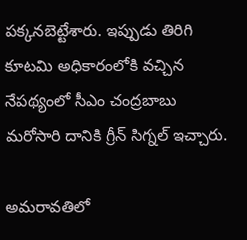పక్కనబెట్టేశారు. ఇప్పుడు తిరిగి కూటమి అధికారంలోకి వచ్చిన నేపథ్యంలో సీఎం చంద్రబాబు మరోసారి దానికి గ్రీన్ సిగ్నల్ ఇచ్చారు.

అమరావతిలో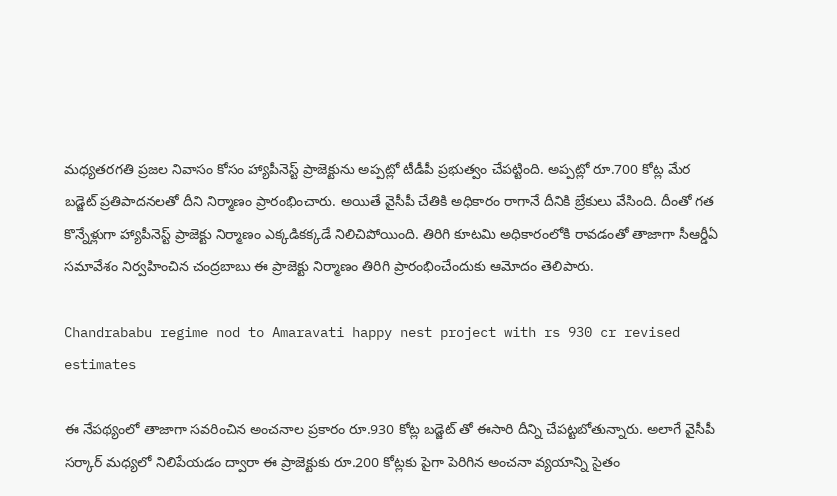మధ్యతరగతి ప్రజల నివాసం కోసం హ్యాపీనెస్ట్ ప్రాజెక్టును అప్పట్లో టీడీపీ ప్రభుత్వం చేపట్టింది. అప్పట్లో రూ.700 కోట్ల మేర బడ్జెట్ ప్రతిపాదనలతో దీని నిర్మాణం ప్రారంభించారు. అయితే వైసీపీ చేతికి అధికారం రాగానే దీనికి బ్రేకులు వేసింది. దీంతో గత కొన్నేళ్లుగా హ్యాపీనెస్ట్ ప్రాజెక్టు నిర్మాణం ఎక్కడికక్కడే నిలిచిపోయింది. తిరిగి కూటమి అధికారంలోకి రావడంతో తాజాగా సీఆర్డీఏ సమావేశం నిర్వహించిన చంద్రబాబు ఈ ప్రాజెక్టు నిర్మాణం తిరిగి ప్రారంభించేందుకు ఆమోదం తెలిపారు.

Chandrababu regime nod to Amaravati happy nest project with rs 930 cr revised estimates

ఈ నేపథ్యంలో తాజాగా సవరించిన అంచనాల ప్రకారం రూ.930 కోట్ల బడ్జెట్ తో ఈసారి దీన్ని చేపట్టబోతున్నారు. అలాగే వైసీపీ సర్కార్ మధ్యలో నిలిపేయడం ద్వారా ఈ ప్రాజెక్టుకు రూ.200 కోట్లకు పైగా పెరిగిన అంచనా వ్యయాన్ని సైతం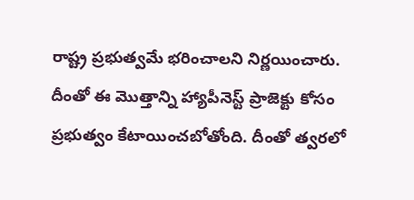రాష్ట్ర ప్రభుత్వమే భరించాలని నిర్ణయించారు. దీంతో ఈ మొత్తాన్ని హ్యాపీనెస్ట్ ప్రాజెక్టు కోసం ప్రభుత్వం కేటాయించబోతోంది. దీంతో త్వరలో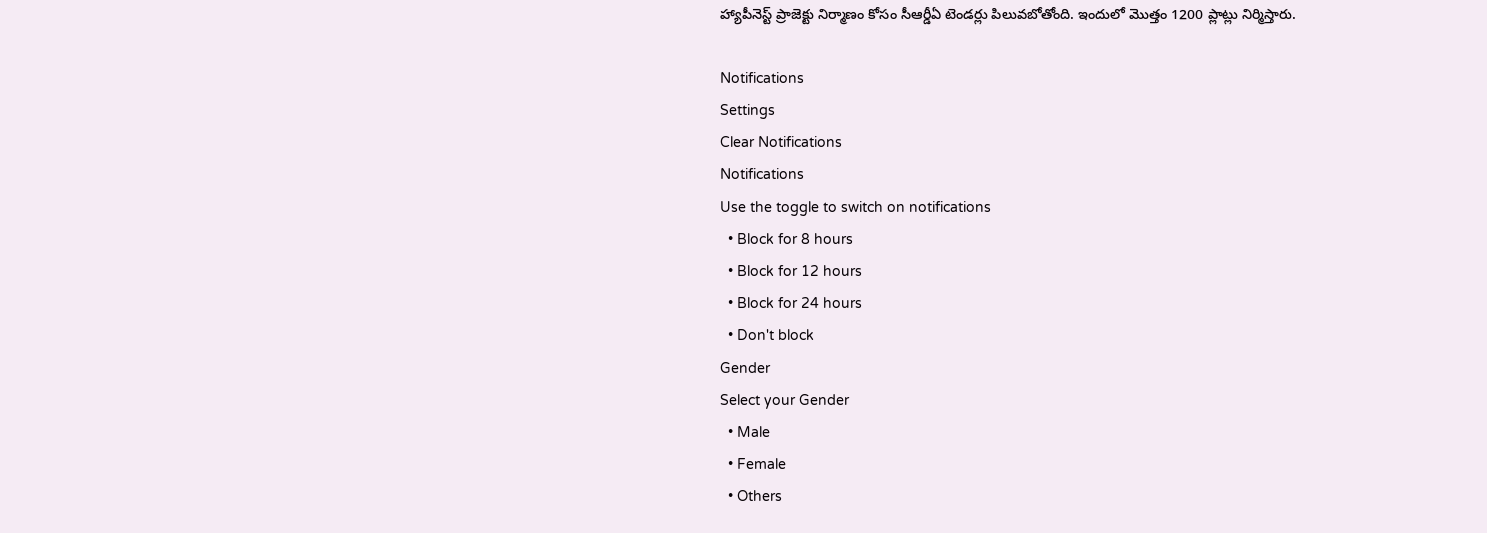హ్యాపీనెస్ట్ ప్రాజెక్టు నిర్మాణం కోసం సీఆర్డీఏ టెండర్లు పిలువబోతోంది. ఇందులో మొత్తం 1200 ప్లాట్లు నిర్మిస్తారు.

Notifications
Settings
Clear Notifications
Notifications
Use the toggle to switch on notifications
  • Block for 8 hours
  • Block for 12 hours
  • Block for 24 hours
  • Don't block
Gender
Select your Gender
  • Male
  • Female
  • Others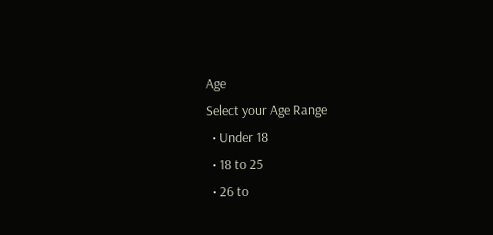Age
Select your Age Range
  • Under 18
  • 18 to 25
  • 26 to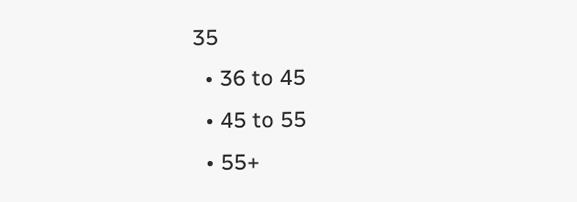35
  • 36 to 45
  • 45 to 55
  • 55+